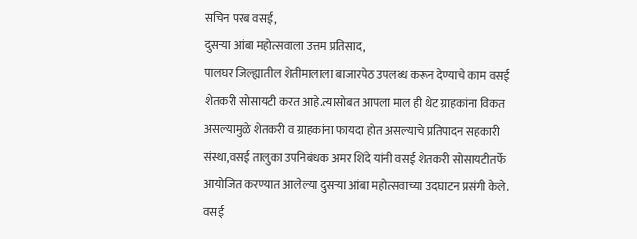सचिन परब वसई,
दुसऱ्या आंबा महोत्सवाला उत्तम प्रतिसाद,
पालघर जिल्ह्यातील शेतीमालाला बाजारपेठ उपलब्ध करून देण्याचे काम वसई शेतकरी सोसायटी करत आहे.त्यासोबत आपला माल ही थेट ग्राहकांना विकत असल्यामुळे शेतकरी व ग्राहकांना फायदा होत असल्याचे प्रतिपादन सहकारी संस्था,वसई तालुका उपनिबंधक अमर शिंदे यांनी वसई शेतकरी सोसायटीतर्फे आयोजित करण्यात आलेल्या दुसऱ्या आंबा महोत्सवाच्या उदघाटन प्रसंगी केले.
वसई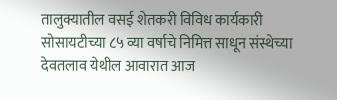तालुक्यातील वसई शेतकरी विविध कार्यकारी सोसायटीच्या ८५ व्या वर्षाचे निमित्त साधून संस्थेच्या देवतलाव येथील आवारात आज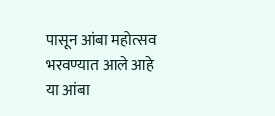पासून आंबा महोत्सव भरवण्यात आले आहे
या आंबा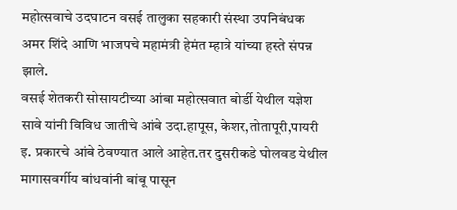महोत्सवाचे उदघाटन वसई तालुका सहकारी संस्था उपनिबंधक अमर शिंदे आणि भाजपचे महामंत्री हेमंत म्हात्रे यांच्या हस्ते संपन्न झाले.
वसई शेतकरी सोसायटीच्या आंबा महोत्सवात बोर्डी येथील यज्ञेश सावे यांनी विविध जातीचे आंबे उदा.हापूस, केशर,तोतापूरी,पायरी इ. प्रकारचे आंबे ठेवण्यात आले आहेत.तर दुसरीकडे घोलवड येथील मागासवर्गीय बांधवांनी बांबू पासून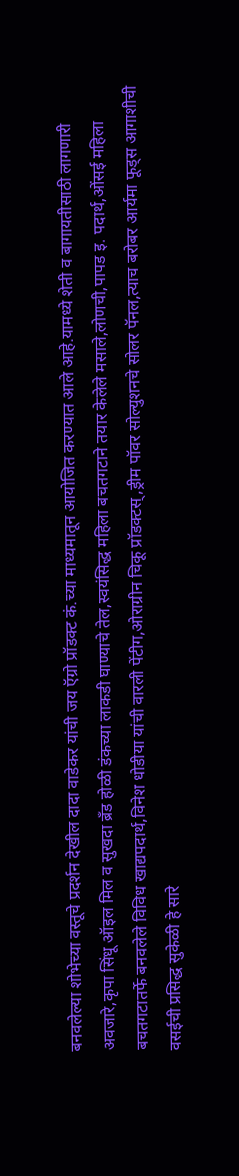बनवलेल्या शोभेच्या वस्तूचे प्रदर्शन देखील दादा वाडेकर यांची जय ऍग्रो प्रॉडक्ट कं.च्या माध्यमातून आयोजित करण्यात आले आहे.यामध्ये शेती व बागायतीसाठी लागणारी अवजारे,कृपा सिंधू ऑइल मिल व सुखदा ब्रँड होळी डंकच्या लाकडी घाण्याचे तेल,स्वयंसिद्ध महिला बचतगटाने तयार केलेले मसाले,लोणची,पापड इ. पदार्थ,ओंसई महिला बचतगटातर्फे बनवलेले विविध खाद्यपदार्थ,विनेश धोडीया यांची वारली पेंटीग,ओराग्रीन चिकू प्रॉडक्टस्,ड्रीम पॉवर सोल्युशनचे सोलर पॅनल,त्याच बरोबर आर्यमा फूड्स आगाशीची वसईची प्रसिद्ध सुकेळी हे सारे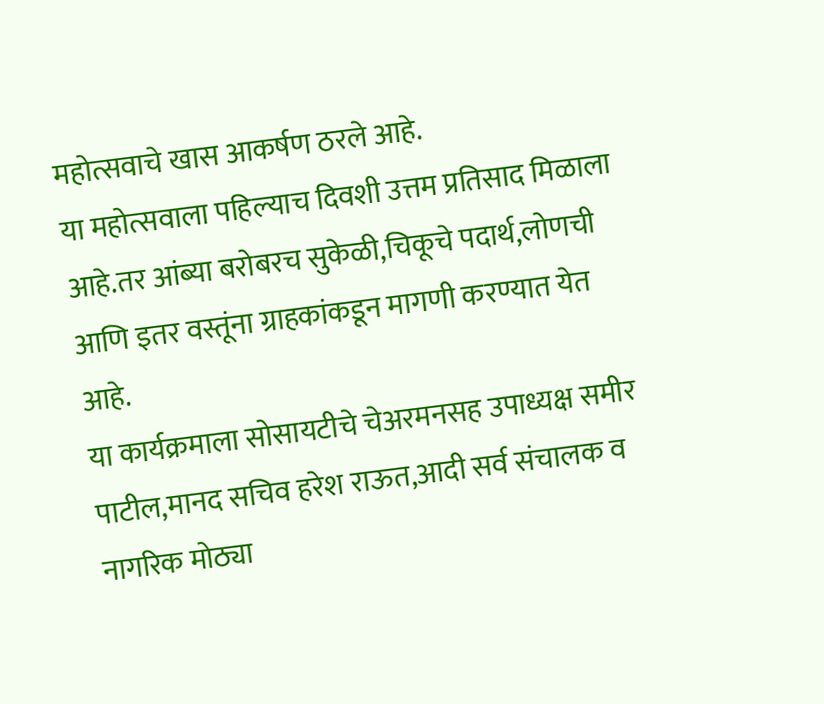महोत्सवाचे खास आकर्षण ठरले आहे.
या महोत्सवाला पहिल्याच दिवशी उत्तम प्रतिसाद मिळाला आहे.तर आंब्या बरोबरच सुकेळी,चिकूचे पदार्थ,लोणची आणि इतर वस्तूंना ग्राहकांकडून मागणी करण्यात येत आहे.
या कार्यक्रमाला सोसायटीचे चेअरमनसह उपाध्यक्ष समीर पाटील,मानद सचिव हरेश राऊत,आदी सर्व संचालक व नागरिक मोठ्या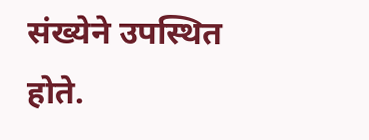संख्येने उपस्थित होते.